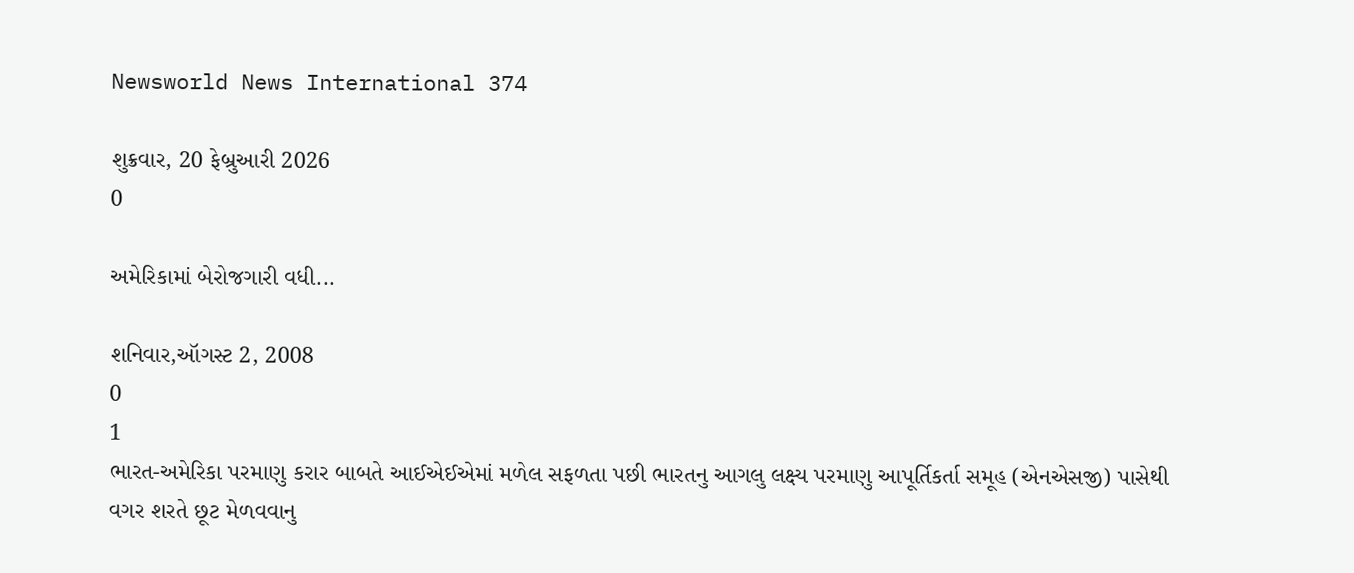Newsworld News International 374

શુક્રવાર, 20 ફેબ્રુઆરી 2026
0

અમેરિકામાં બેરોજગારી વધી...

શનિવાર,ઑગસ્ટ 2, 2008
0
1
ભારત-અમેરિકા પરમાણુ કરાર બાબતે આઈએઈએમાં મળેલ સફળતા પછી ભારતનુ આગલુ લક્ષ્ય પરમાણુ આપૂર્તિકર્તા સમૂહ (એનએસજી) પાસેથી વગર શરતે છૂટ મેળવવાનુ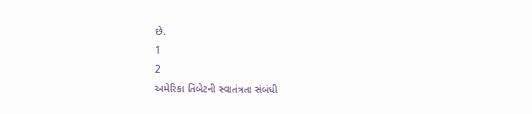છે.
1
2
અમેરિકા તિબેટની સ્વાતંત્રતા સંબંધી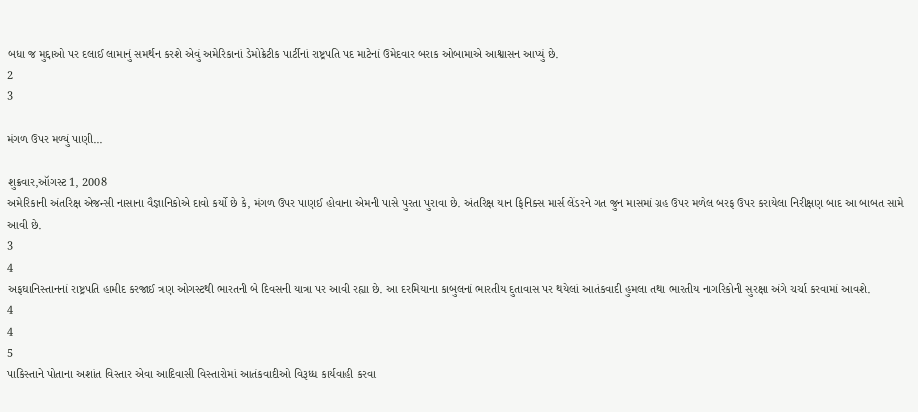બધા જ મુદ્દાઓ પર દલાઈ લામાનું સમર્થન કરશે એવું અમેરિકાનાં ડેમોક્રેટીક પાર્ટીનાં રાષ્ટ્રપતિ પદ માટેનાં ઉમેદવાર બરાક ઓબામાએ આશ્વાસન આપ્યું છે.
2
3

મંગળ ઉપર મળ્યું પાણી...

શુક્રવાર,ઑગસ્ટ 1, 2008
અમેરિકાની અંતરિક્ષ એજન્સી નાસાના વૈજ્ઞાનિકોએ દાવો કર્યો છે કે, મંગળ ઉપર પાણઈ હોવાના એમની પાસે પુરતા પુરાવા છે. અંતરિક્ષ યાન ફિનિક્સ માર્સ લેંડરને ગત જુન માસમાં ગ્રહ ઉપર મળેલ બરફ ઉપર કરાયેલા નિરીક્ષણ બાદ આ બાબત સામે આવી છે.
3
4
અફઘાનિસ્તાનનાં રાષ્ટ્રપતિ હામીદ કરજાઈ ત્રણ ઓગસ્ટથી ભારતની બે દિવસની યાત્રા પર આવી રહ્યા છે. આ દરમિયાના કાબુલનાં ભારતીય દુતાવાસ પર થયેલાં આતંકવાદી હુમલા તથા ભારતીય નાગરિકોની સુરક્ષા અંગે ચર્ચા કરવામાં આવશે.
4
4
5
પાકિસ્તાને પોતાના અશાંત વિસ્તાર એવા આદિવાસી વિસ્તારોમાં આતંકવાદીઓ વિરૂધ્ધ કાર્યવાહી કરવા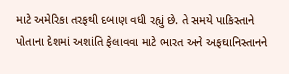માટે અમેરિકા તરફથી દબાણ વધી રહ્યું છે. તે સમયે પાકિસ્તાને પોતાના દેશમાં અશાંતિ ફેલાવવા માટે ભારત અને અફઘાનિસ્તાનને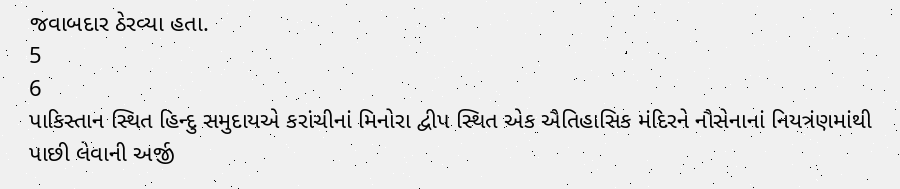જવાબદાર ઠેરવ્યા હતા.
5
6
પાકિસ્તાન સ્થિત હિન્દુ સમુદાયએ કરાંચીનાં મિનોરા દ્વીપ સ્થિત એક ઐતિહાસિક મંદિરને નૌસેનાનાં નિયત્રંણમાંથી પાછી લેવાની અર્જી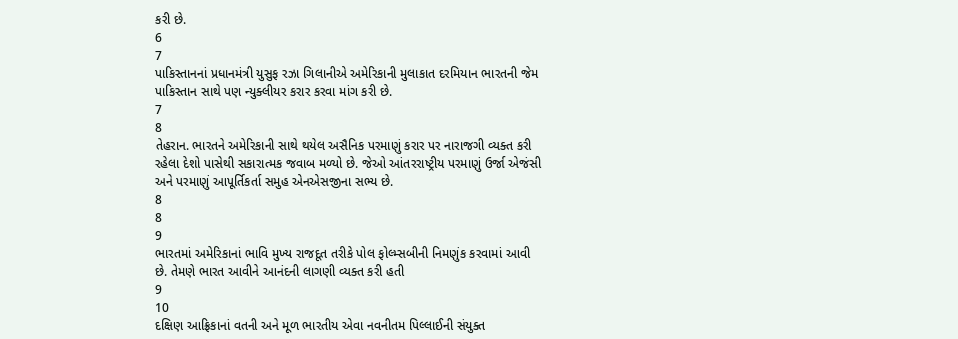કરી છે.
6
7
પાકિસ્તાનનાં પ્રધાનમંત્રી યુસુફ રઝા ગિલાનીએ અમેરિકાની મુલાકાત દરમિયાન ભારતની જેમ પાકિસ્તાન સાથે પણ ન્યુક્લીયર કરાર કરવા માંગ કરી છે.
7
8
તેહરાન. ભારતને અમેરિકાની સાથે થયેલ અસૈનિક પરમાણું કરાર પર નારાજગી વ્યક્ત કરી રહેલા દેશો પાસેથી સકારાત્મક જવાબ મળ્યો છે. જેઓ આંતરરાષ્ટ્રીય પરમાણું ઉર્જા એજંસી અને પરમાણું આપૂર્તિકર્તા સમુહ એનએસજીના સભ્ય છે.
8
8
9
ભારતમાં અમેરિકાનાં ભાવિ મુખ્ય રાજદૂત તરીકે પોલ ફોલ્મ્સબીની નિમણુંક કરવામાં આવી છે. તેમણે ભારત આવીને આનંદની લાગણી વ્યક્ત કરી હતી
9
10
દક્ષિણ આફ્રિકાનાં વતની અને મૂળ ભારતીય એવા નવનીતમ પિલ્લાઈની સંયુક્ત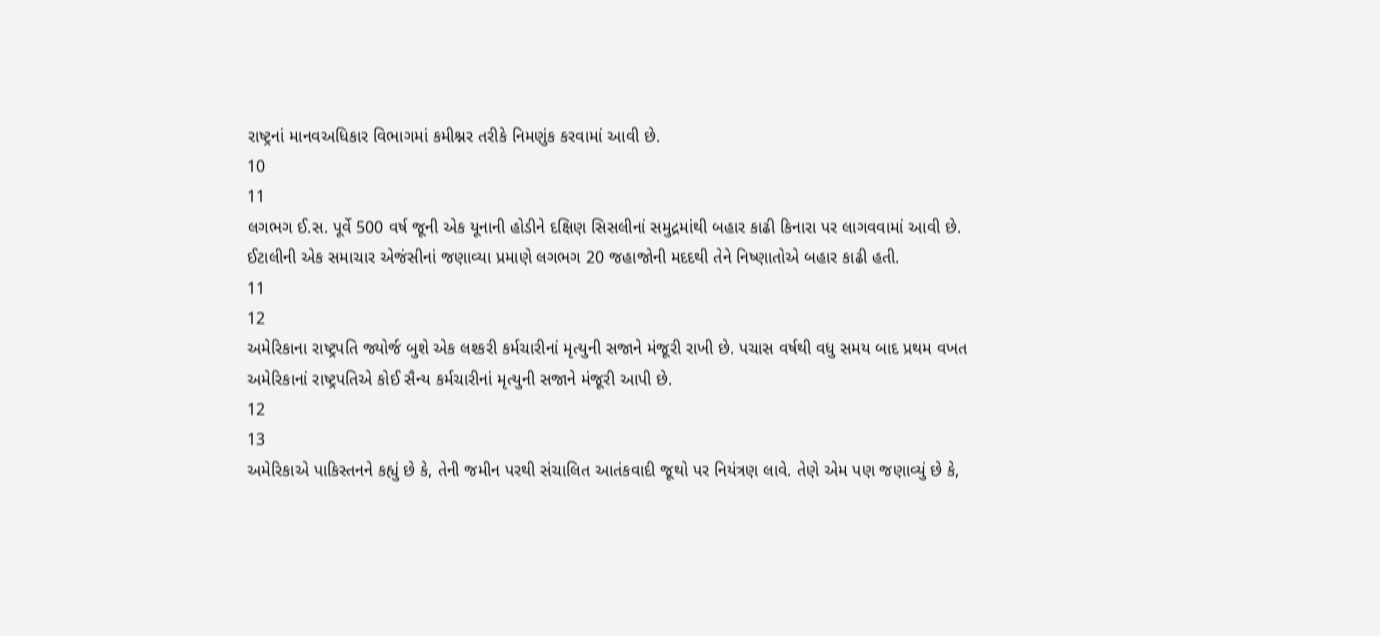રાષ્ટ્રનાં માનવઅધિકાર વિભાગમાં કમીશ્નર તરીકે નિમણુંક કરવામાં આવી છે.
10
11
લગભગ ઈ.સ. પૂર્વે 500 વર્ષ જૂની એક યૂનાની હોડીને દક્ષિણ સિસલીનાં સમુદ્રમાંથી બહાર કાઢી કિનારા પર લાગવવામાં આવી છે. ઈટાલીની એક સમાચાર એજંસીનાં જણાવ્યા પ્રમાણે લગભગ 20 જહાજોની મદદથી તેને નિષ્ણાતોએ બહાર કાઢી હતી.
11
12
અમેરિકાના રાષ્ટ્રપતિ જ્યોર્જ બુશે એક લશ્કરી કર્મચારીનાં મૃત્યુની સજાને મંજૂરી રાખી છે. પચાસ વર્ષથી વધુ સમય બાદ પ્રથમ વખત અમેરિકાનાં રાષ્ટ્રપતિએ કોઈ સૈન્ય કર્મચારીનાં મૃત્યુની સજાને મંજૂરી આપી છે.
12
13
અમેરિકાએ પાકિસ્તનને કહ્યું છે કે, તેની જમીન પરથી સંચાલિત આતંકવાદી જૂથો પર નિયંત્રણ લાવે. તેણે એમ પણ જણાવ્યું છે કે,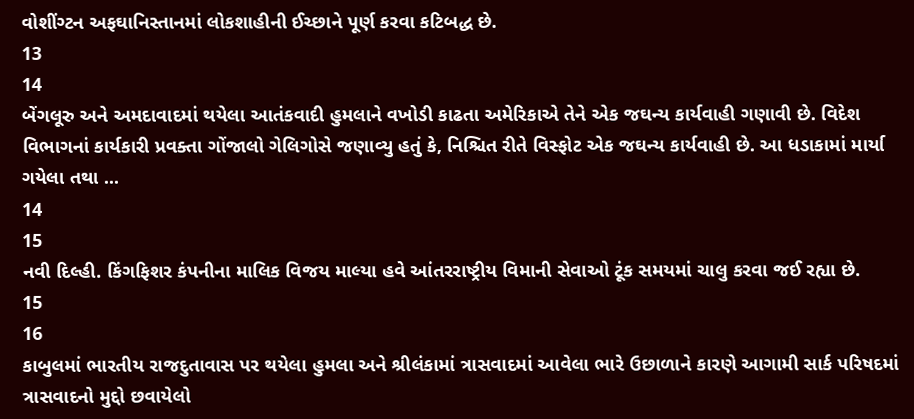વોશીંગ્ટન અફઘાનિસ્તાનમાં લોકશાહીની ઈચ્છાને પૂર્ણ કરવા કટિબદ્ધ છે.
13
14
બેંગલૂરુ અને અમદાવાદમાં થયેલા આતંકવાદી હુમલાને વખોડી કાઢતા અમેરિકાએ તેને એક જઘન્ય કાર્યવાહી ગણાવી છે. વિદેશ વિભાગનાં કાર્યકારી પ્રવક્તા ગોંજાલો ગેલિગોસે જણાવ્યુ હતું કે, નિશ્ચિત રીતે વિસ્ફોટ એક જઘન્ય કાર્યવાહી છે. આ ધડાકામાં માર્યા ગયેલા તથા ...
14
15
નવી દિલ્હી. કિંગફિશર કંપનીના માલિક વિજય માલ્યા હવે આંતરરાષ્ટ્રીય વિમાની સેવાઓ ટૂંક સમયમાં ચાલુ કરવા જઈ રહ્યા છે.
15
16
કાબુલમાં ભારતીય રાજદુતાવાસ પર થયેલા હુમલા અને શ્રીલંકામાં ત્રાસવાદમાં આવેલા ભારે ઉછાળાને કારણે આગામી સાર્ક પરિષદમાં ત્રાસવાદનો મુદ્દો છવાયેલો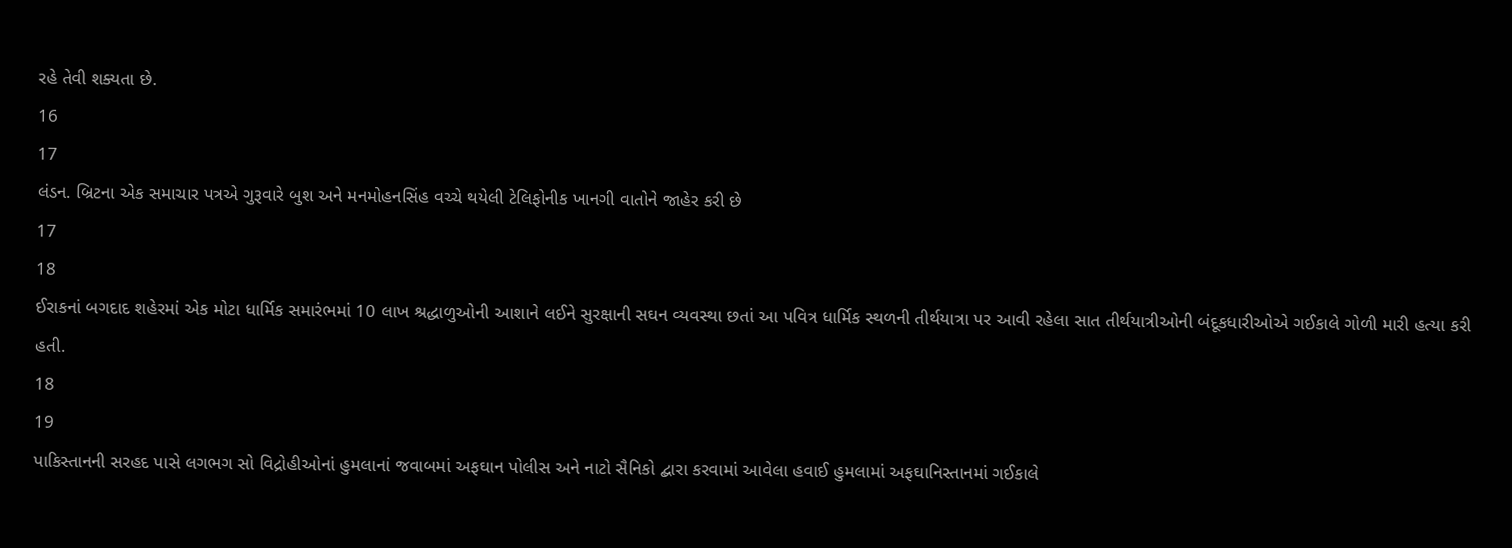રહે તેવી શક્યતા છે.
16
17
લંડન. બ્રિટના એક સમાચાર પત્રએ ગુરૂવારે બુશ અને મનમોહનસિંહ વચ્ચે થયેલી ટેલિફોનીક ખાનગી વાતોને જાહેર કરી છે
17
18
ઈરાકનાં બગદાદ શહેરમાં એક મોટા ધાર્મિક સમારંભમાં 10 લાખ શ્રદ્ધાળુઓની આશાને લઈને સુરક્ષાની સઘન વ્યવસ્થા છતાં આ પવિત્ર ધાર્મિક સ્થળની તીર્થયાત્રા પર આવી રહેલા સાત તીર્થયાત્રીઓની બંદૂકધારીઓએ ગઈકાલે ગોળી મારી હત્યા કરી હતી.
18
19
પાકિસ્તાનની સરહદ પાસે લગભગ સો વિદ્રોહીઓનાં હુમલાનાં જવાબમાં અફઘાન પોલીસ અને નાટો સૈનિકો દ્બારા કરવામાં આવેલા હવાઈ હુમલામાં અફઘાનિસ્તાનમાં ગઈકાલે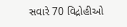સવારે 70 વિદ્રોહીઓ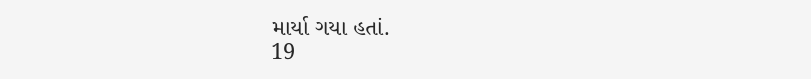માર્યા ગયા હતાં.
19